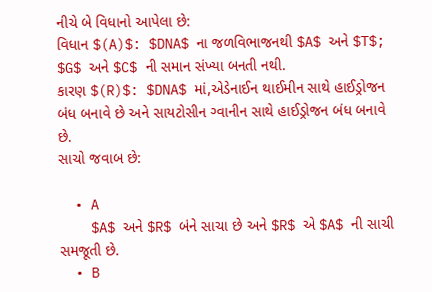નીચે બે વિધાનો આપેલા છે:
વિધાન $(A)$: $DNA$ ના જળવિભાજનથી $A$ અને $T$; $G$ અને $C$ ની સમાન સંખ્યા બનતી નથી.
કારણ $(R)$: $DNA$ માં,એડેનાઈન થાઈમીન સાથે હાઈડ્રોજન બંધ બનાવે છે અને સાયટોસીન ગ્વાનીન સાથે હાઈડ્રોજન બંધ બનાવે છે.
સાચો જવાબ છે:

  • A
    $A$ અને $R$ બંને સાચા છે અને $R$ એ $A$ ની સાચી સમજૂતી છે.
  • B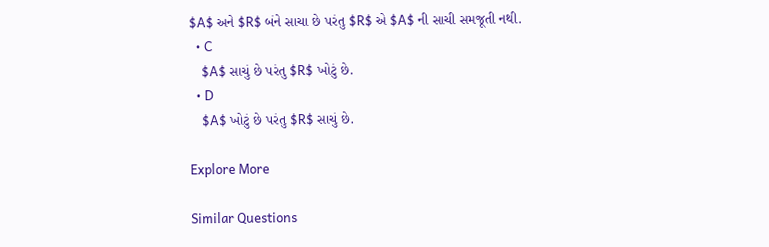$A$ અને $R$ બંને સાચા છે પરંતુ $R$ એ $A$ ની સાચી સમજૂતી નથી.
  • C
    $A$ સાચું છે પરંતુ $R$ ખોટું છે.
  • D
    $A$ ખોટું છે પરંતુ $R$ સાચું છે.

Explore More

Similar Questions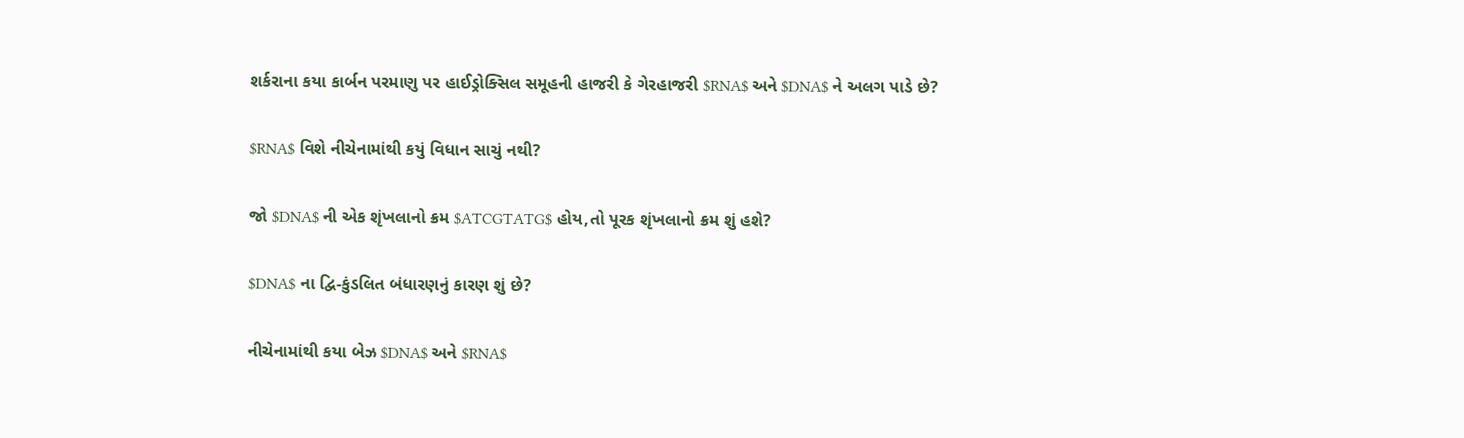શર્કરાના કયા કાર્બન પરમાણુ પર હાઈડ્રોક્સિલ સમૂહની હાજરી કે ગેરહાજરી $RNA$ અને $DNA$ ને અલગ પાડે છે?

$RNA$ વિશે નીચેનામાંથી કયું વિધાન સાચું નથી?

જો $DNA$ ની એક શૃંખલાનો ક્રમ $ATCGTATG$ હોય,તો પૂરક શૃંખલાનો ક્રમ શું હશે?

$DNA$ ના દ્વિ-કુંડલિત બંધારણનું કારણ શું છે?

નીચેનામાંથી કયા બેઝ $DNA$ અને $RNA$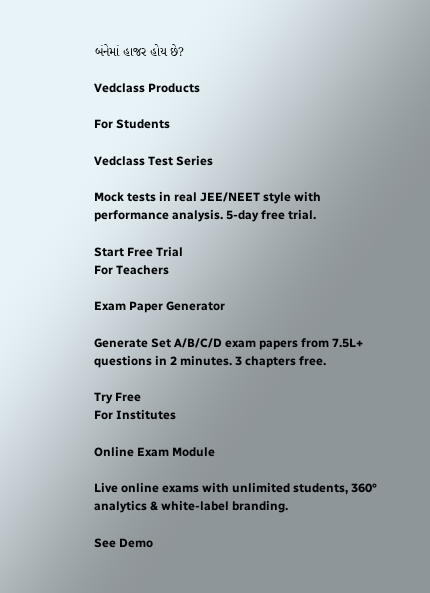બંનેમાં હાજર હોય છે?

Vedclass Products

For Students

Vedclass Test Series

Mock tests in real JEE/NEET style with performance analysis. 5-day free trial.

Start Free Trial
For Teachers

Exam Paper Generator

Generate Set A/B/C/D exam papers from 7.5L+ questions in 2 minutes. 3 chapters free.

Try Free
For Institutes

Online Exam Module

Live online exams with unlimited students, 360° analytics & white-label branding.

See Demo